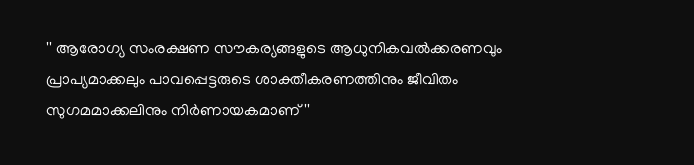'' ആരോഗ്യ സംരക്ഷണ സൗകര്യങ്ങളുടെ ആധുനികവല്‍ക്കരണവും പ്രാപ്യമാക്കലും പാവപ്പെട്ടരുടെ ശാക്തീകരണത്തിനും ജീവിതം സുഗമമാക്കലിനും നിര്‍ണായകമാണ്''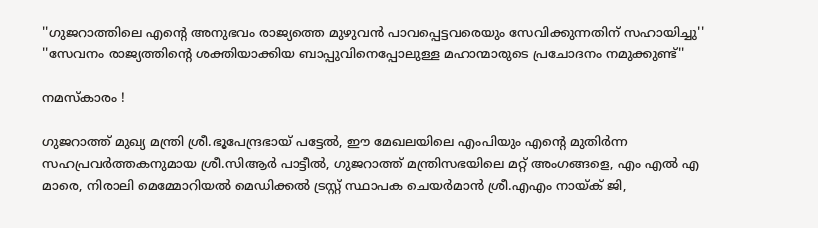''ഗുജറാത്തിലെ എന്റെ അനുഭവം രാജ്യത്തെ മുഴുവന്‍ പാവപ്പെട്ടവരെയും സേവിക്കുന്നതിന് സഹായിച്ചു''
''സേവനം രാജ്യത്തിന്റെ ശക്തിയാക്കിയ ബാപ്പുവിനെപ്പോലുള്ള മഹാന്മാരുടെ പ്രചോദനം നമുക്കുണ്ട്''

നമസ്‌കാരം !

ഗുജറാത്ത് മുഖ്യ മന്ത്രി ശ്രീ.ഭൂപേന്ദ്രഭായ് പട്ടേല്‍, ഈ മേഖലയിലെ എംപിയും എന്റെ മുതിര്‍ന്ന സഹപ്രവര്‍ത്തകനുമായ ശ്രീ.സിആര്‍ പാട്ടീല്‍, ഗുജറാത്ത് മന്ത്രിസഭയിലെ മറ്റ് അംഗങ്ങളെ, എം എല്‍ എ മാരെ, നിരാലി മെമ്മോറിയല്‍ മെഡിക്കല്‍ ട്രസ്റ്റ് സ്ഥാപക ചെയര്‍മാന്‍ ശ്രീ.എഎം നായ്ക് ജി,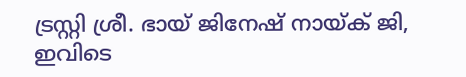ട്രസ്റ്റി ശ്രീ. ഭായ് ജിനേഷ് നായ്ക് ജി, ഇവിടെ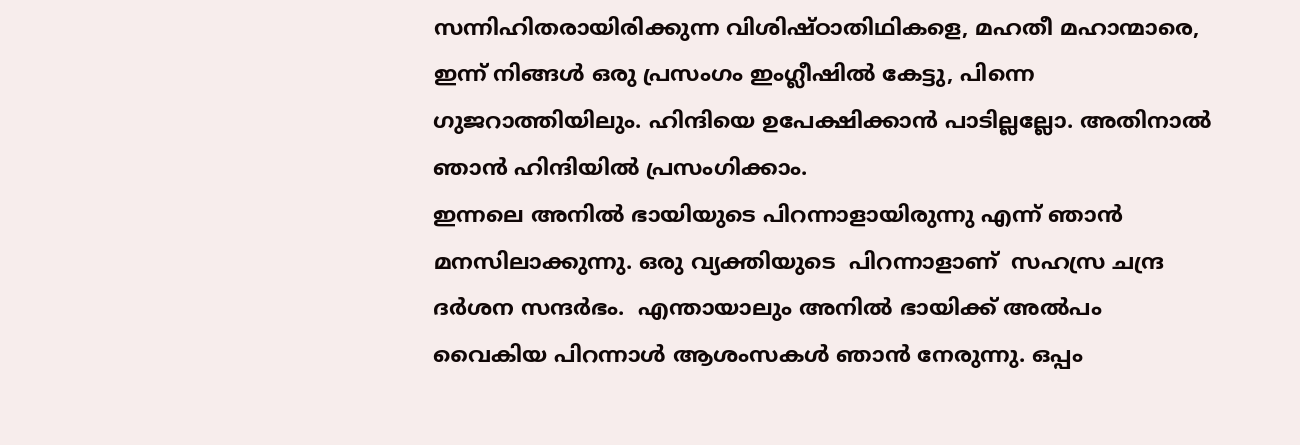സന്നിഹിതരായിരിക്കുന്ന വിശിഷ്ഠാതിഥികളെ, മഹതീ മഹാന്മാരെ,
ഇന്ന് നിങ്ങള്‍ ഒരു പ്രസംഗം ഇംഗ്ലീഷില്‍ കേട്ടു, പിന്നെ ഗുജറാത്തിയിലും. ഹിന്ദിയെ ഉപേക്ഷിക്കാന്‍ പാടില്ലല്ലോ. അതിനാല്‍ ഞാന്‍ ഹിന്ദിയില്‍ പ്രസംഗിക്കാം.
ഇന്നലെ അനില്‍ ഭായിയുടെ പിറന്നാളായിരുന്നു എന്ന് ഞാന്‍ മനസിലാക്കുന്നു. ഒരു വ്യക്തിയുടെ  പിറന്നാളാണ്  സഹസ്ര ചന്ദ്ര ദര്‍ശന സന്ദര്‍ഭം.  എന്തായാലും അനില്‍ ഭായിക്ക് അല്‍പം വൈകിയ പിറന്നാള്‍ ആശംസകള്‍ ഞാന്‍ നേരുന്നു. ഒപ്പം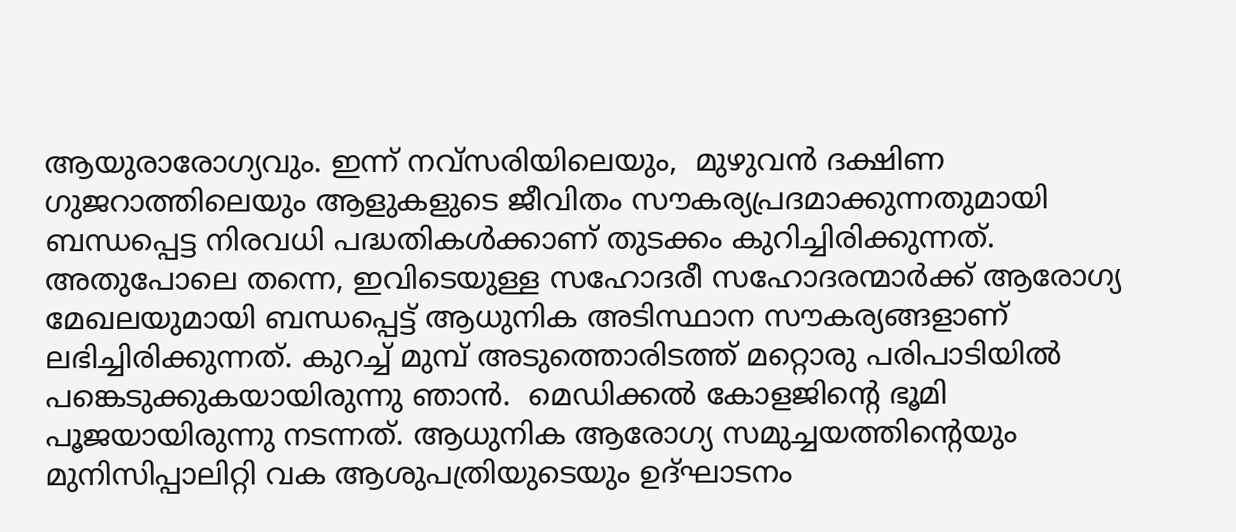ആയുരാരോഗ്യവും. ഇന്ന് നവ്‌സരിയിലെയും,  മുഴുവന്‍ ദക്ഷിണ ഗുജറാത്തിലെയും ആളുകളുടെ ജീവിതം സൗകര്യപ്രദമാക്കുന്നതുമായി ബന്ധപ്പെട്ട നിരവധി പദ്ധതികള്‍ക്കാണ് തുടക്കം കുറിച്ചിരിക്കുന്നത്. അതുപോലെ തന്നെ, ഇവിടെയുള്ള സഹോദരീ സഹോദരന്മാര്‍ക്ക് ആരോഗ്യ മേഖലയുമായി ബന്ധപ്പെട്ട് ആധുനിക അടിസ്ഥാന സൗകര്യങ്ങളാണ് ലഭിച്ചിരിക്കുന്നത്. കുറച്ച് മുമ്പ് അടുത്തൊരിടത്ത് മറ്റൊരു പരിപാടിയില്‍ പങ്കെടുക്കുകയായിരുന്നു ഞാന്‍.  മെഡിക്കല്‍ കോളജിന്റെ ഭൂമി പൂജയായിരുന്നു നടന്നത്. ആധുനിക ആരോഗ്യ സമുച്ചയത്തിന്റെയും മുനിസിപ്പാലിറ്റി വക ആശുപത്രിയുടെയും ഉദ്ഘാടനം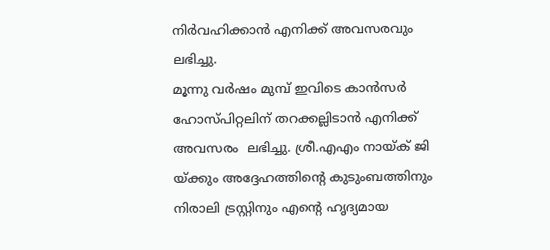നിര്‍വഹിക്കാന്‍ എനിക്ക് അവസരവും ലഭിച്ചു.
മൂന്നു വര്‍ഷം മുമ്പ് ഇവിടെ കാന്‍സര്‍ ഹോസ്പിറ്റലിന് തറക്കല്ലിടാന്‍ എനിക്ക്  അവസരം  ലഭിച്ചു. ശ്രീ.എഎം നായ്ക് ജി യ്ക്കും അദ്ദേഹത്തിന്റെ കുടുംബത്തിനും നിരാലി ട്രസ്റ്റിനും എന്റെ ഹൃദ്യമായ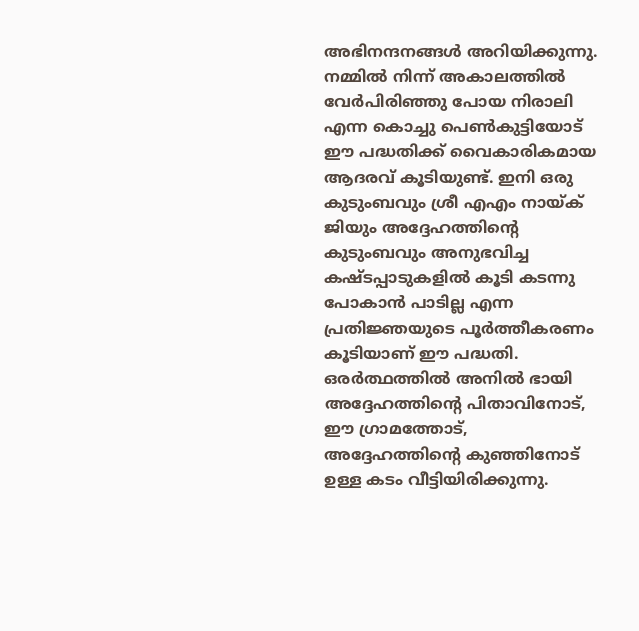അഭിനന്ദനങ്ങള്‍ അറിയിക്കുന്നു. നമ്മില്‍ നിന്ന് അകാലത്തില്‍ വേര്‍പിരിഞ്ഞു പോയ നിരാലി എന്ന കൊച്ചു പെണ്‍കുട്ടിയോട് ഈ പദ്ധതിക്ക് വൈകാരികമായ  ആദരവ് കൂടിയുണ്ട്. ഇനി ഒരു കുടുംബവും ശ്രീ എഎം നായ്ക് ജിയും അദ്ദേഹത്തിന്റെ കുടുംബവും അനുഭവിച്ച കഷ്ടപ്പാടുകളില്‍ കൂടി കടന്നു പോകാന്‍ പാടില്ല എന്ന പ്രതിജ്ഞയുടെ പൂര്‍ത്തീകരണം കൂടിയാണ് ഈ പദ്ധതി. ഒരര്‍ത്ഥത്തില്‍ അനില്‍ ഭായി അദ്ദേഹത്തിന്റെ പിതാവിനോട്, ഈ ഗ്രാമത്തോട്, അദ്ദേഹത്തിന്റെ കുഞ്ഞിനോട് ഉള്ള കടം വീട്ടിയിരിക്കുന്നു.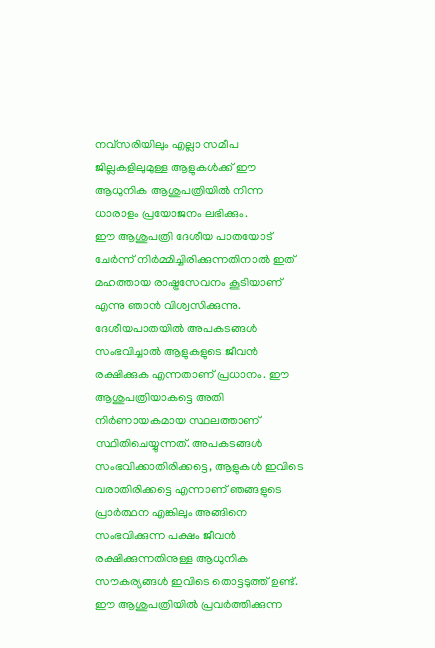നവ്‌സരിയിലും എല്ലാ സമീപ ജില്ലകളിലുമുള്ള ആളുകള്‍ക്ക് ഈ ആധുനിക ആശുപത്രിയില്‍ നിന്ന ധാരാളം പ്രയോജനം ലഭിക്കും.
ഈ ആശുപത്രി ദേശീയ പാതയോട് ചേര്‍ന്ന് നിര്‍മ്മിച്ചിരിക്കുന്നതിനാല്‍ ഇത് മഹത്തായ രാഷ്ട്രസേവനം കൂടിയാണ്  എന്നു ഞാന്‍ വിശ്വസിക്കുന്നു. ദേശീയപാതയില്‍ അപകടങ്ങള്‍ സംഭവിച്ചാല്‍ ആളുകളുടെ ജീവന്‍ രക്ഷിക്കുക എന്നതാണ് പ്രധാനം. ഈ ആശുപത്രിയാകട്ടെ അതി നിര്‍ണായകമായ സ്ഥലത്താണ് സ്ഥിതിചെയ്യുന്നത്. അപകടങ്ങള്‍ സംഭവിക്കാതിരിക്കട്ടെ, ആളുകള്‍ ഇവിടെ വരാതിരിക്കട്ടെ എന്നാണ് ഞങ്ങളുടെ പ്രാര്‍ത്ഥന എങ്കിലും അങ്ങിനെ സംഭവിക്കുന്ന പക്ഷം ജീവന്‍ രക്ഷിക്കുന്നതിനുള്ള ആധുനിക സൗകര്യങ്ങള്‍ ഇവിടെ തൊട്ടടുത്ത് ഉണ്ട്. ഈ ആശുപത്രിയില്‍ പ്രവര്‍ത്തിക്കുന്ന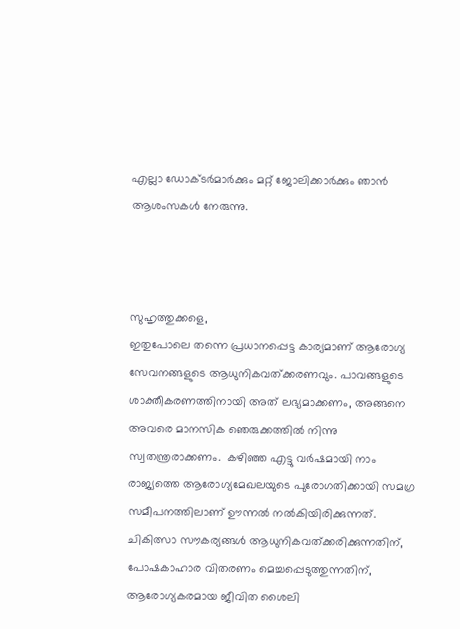എല്ലാ ഡോക്ടര്‍മാര്‍ക്കും മറ്റ് ജോലിക്കാര്‍ക്കും ഞാന്‍ ആശംസകള്‍ നേരുന്നു.



സുഹൃത്തുക്കളെ,
ഇതുപോലെ തന്നെ പ്രധാനപ്പെട്ട കാര്യമാണ് ആരോഗ്യ സേവനങ്ങളുടെ ആധുനികവത്ക്കരണവും. പാവങ്ങളുടെ ശാക്തീകരണത്തിനായി അത് ലഭ്യമാക്കണം, അങ്ങനെ അവരെ മാനസിക ഞെരുക്കത്തില്‍ നിന്നു സ്വതന്ത്രരാക്കണം.  കഴിഞ്ഞ എട്ടു വര്‍ഷമായി നാം രാജ്യത്തെ ആരോഗ്യമേഖലയുടെ പുരോഗതിക്കായി സമഗ്ര സമീപനത്തിലാണ് ഊന്നല്‍ നല്‍കിയിരിക്കുന്നത്.  ചികിത്സാ സൗകര്യങ്ങള്‍ ആധുനികവത്ക്കരിക്കുന്നതിന്, പോഷകാഹാര വിതരണം മെച്ചപ്പെടുത്തുന്നതിന്, ആരോഗ്യകരമായ ജീവിത ശൈലി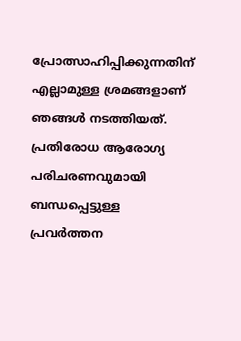പ്രോത്സാഹിപ്പിക്കുന്നതിന് എല്ലാമുള്ള ശ്രമങ്ങളാണ്  ഞങ്ങള്‍ നടത്തിയത്. പ്രതിരോധ ആരോഗ്യ പരിചരണവുമായി ബന്ധപ്പെട്ടുള്ള പ്രവര്‍ത്തന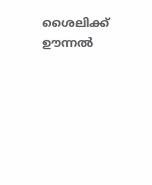ശൈലിക്ക്  ഊന്നല്‍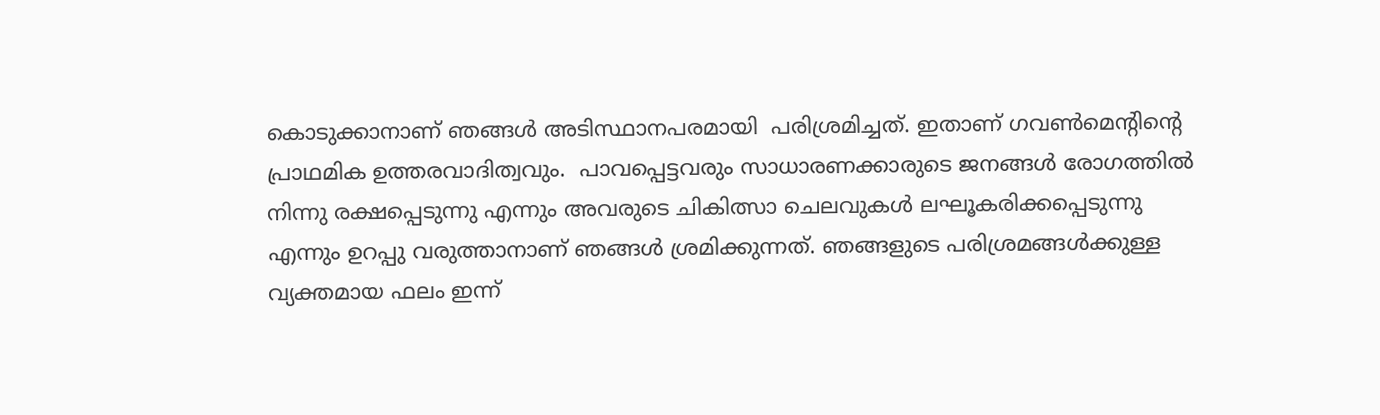കൊടുക്കാനാണ് ഞങ്ങള്‍ അടിസ്ഥാനപരമായി  പരിശ്രമിച്ചത്. ഇതാണ് ഗവണ്‍മെന്റിന്റെ പ്രാഥമിക ഉത്തരവാദിത്വവും.  പാവപ്പെട്ടവരും സാധാരണക്കാരുടെ ജനങ്ങള്‍ രോഗത്തില്‍ നിന്നു രക്ഷപ്പെടുന്നു എന്നും അവരുടെ ചികിത്സാ ചെലവുകള്‍ ലഘൂകരിക്കപ്പെടുന്നു എന്നും ഉറപ്പു വരുത്താനാണ് ഞങ്ങള്‍ ശ്രമിക്കുന്നത്. ഞങ്ങളുടെ പരിശ്രമങ്ങള്‍ക്കുള്ള വ്യക്തമായ ഫലം ഇന്ന്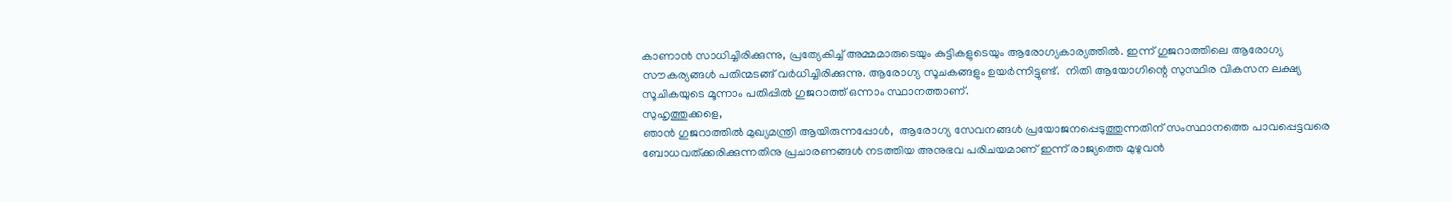കാണാന്‍ സാധിച്ചിരിക്കുന്നു, പ്രത്യേകിച്ച് അമ്മമാരുടെയും കുട്ടികളുടെയും ആരോഗ്യകാര്യത്തില്‍. ഇന്ന് ഗുജറാത്തിലെ ആരോഗ്യ സൗകര്യങ്ങള്‍ പതിന്മടങ്ങ് വര്‍ധിച്ചിരിക്കുന്നു. ആരോഗ്യ സൂചകങ്ങളും ഉയര്‍ന്നിട്ടുണ്ട്.  നിതി ആയോഗിന്റെ സുസ്ഥിര വികസന ലക്ഷ്യ സൂചികയുടെ മൂന്നാം പതിപ്പില്‍ ഗുജറാത്ത് ഒന്നാം സ്ഥാനത്താണ്.
സുഹൃത്തുക്കളെ,
ഞാന്‍ ഗുജറാത്തില്‍ മുഖ്യമന്ത്രി ആയിരുന്നപ്പോള്‍,  ആരോഗ്യ സേവനങ്ങള്‍ പ്രയോജനപ്പെടുത്തുന്നതിന് സംസ്ഥാനത്തെ പാവപ്പെട്ടവരെ ബോധവത്ക്കരിക്കുന്നതിനു പ്രചാരണങ്ങള്‍ നടത്തിയ അനുഭവ പരിചയമാണ് ഇന്ന് രാജ്യത്തെ മുഴുവന്‍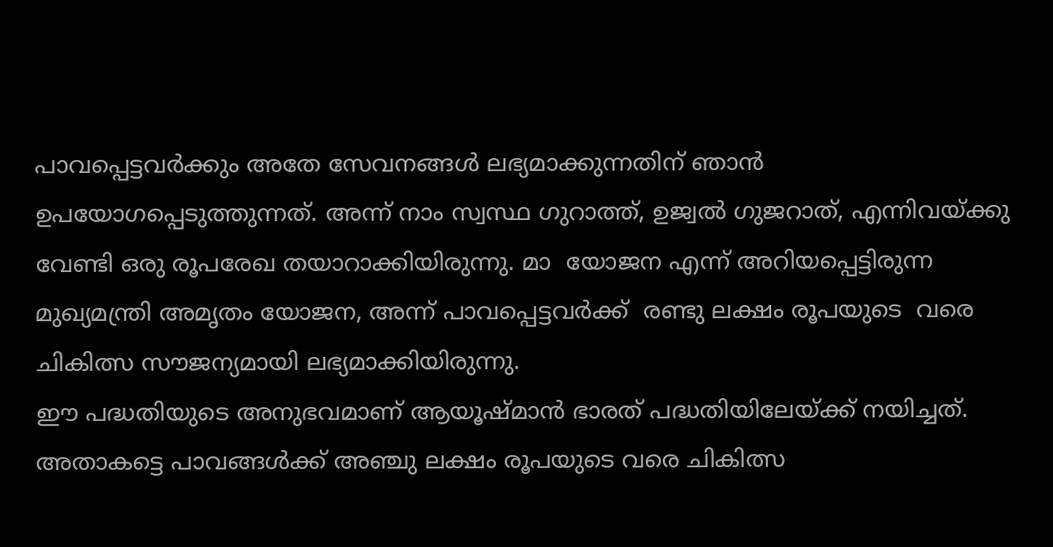പാവപ്പെട്ടവര്‍ക്കും അതേ സേവനങ്ങള്‍ ലഭ്യമാക്കുന്നതിന് ഞാന്‍ ഉപയോഗപ്പെടുത്തുന്നത്. അന്ന് നാം സ്വസ്ഥ ഗുറാത്ത്, ഉജ്വല്‍ ഗുജറാത്, എന്നിവയ്ക്കു വേണ്ടി ഒരു രൂപരേഖ തയാറാക്കിയിരുന്നു. മാ  യോജന എന്ന് അറിയപ്പെട്ടിരുന്ന മുഖ്യമന്ത്രി അമൃതം യോജന, അന്ന് പാവപ്പെട്ടവര്‍ക്ക്  രണ്ടു ലക്ഷം രൂപയുടെ  വരെ ചികിത്സ സൗജന്യമായി ലഭ്യമാക്കിയിരുന്നു.
ഈ പദ്ധതിയുടെ അനുഭവമാണ് ആയൂഷ്മാന്‍ ഭാരത് പദ്ധതിയിലേയ്ക്ക് നയിച്ചത്.  അതാകട്ടെ പാവങ്ങള്‍ക്ക് അഞ്ചു ലക്ഷം രൂപയുടെ വരെ ചികിത്സ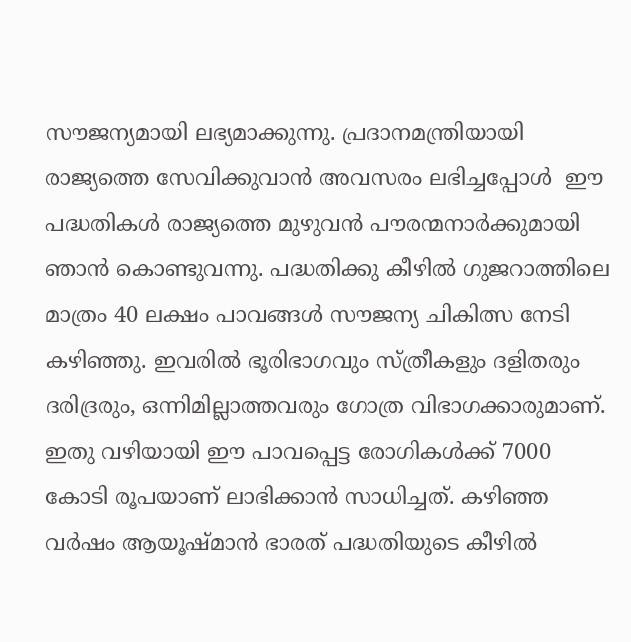സൗജന്യമായി ലഭ്യമാക്കുന്നു. പ്രദാനമന്ത്രിയായി രാജ്യത്തെ സേവിക്കുവാന്‍ അവസരം ലഭിച്ചപ്പോള്‍  ഈ പദ്ധതികള്‍ രാജ്യത്തെ മുഴുവന്‍ പൗരന്മനാര്‍ക്കുമായി ഞാന്‍ കൊണ്ടുവന്നു. പദ്ധതിക്കു കീഴില്‍ ഗുജറാത്തിലെ മാത്രം 40 ലക്ഷം പാവങ്ങള്‍ സൗജന്യ ചികിത്സ നേടി കഴിഞ്ഞു. ഇവരില്‍ ഭൂരിഭാഗവും സ്ത്രീകളും ദളിതരും ദരിദ്രരും, ഒന്നിമില്ലാത്തവരും ഗോത്ര വിഭാഗക്കാരുമാണ്. ഇതു വഴിയായി ഈ പാവപ്പെട്ട രോഗികള്‍ക്ക് 7000 കോടി രൂപയാണ് ലാഭിക്കാന്‍ സാധിച്ചത്. കഴിഞ്ഞ വര്‍ഷം ആയൂഷ്മാന്‍ ഭാരത് പദ്ധതിയുടെ കീഴില്‍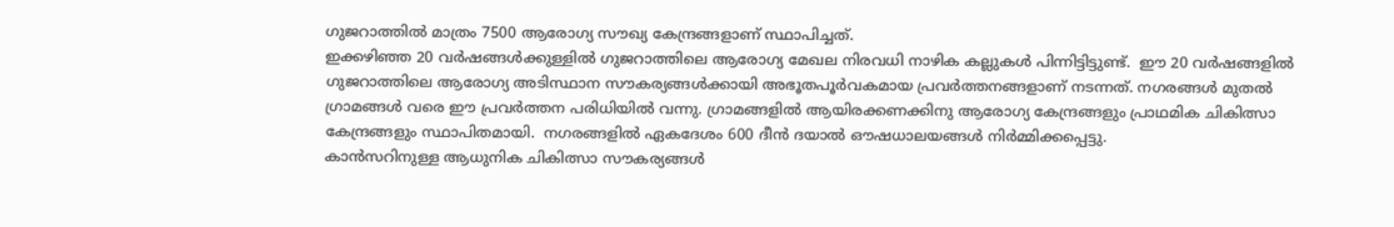ഗുജറാത്തില്‍ മാത്രം 7500 ആരോഗ്യ സൗഖ്യ കേന്ദ്രങ്ങളാണ് സ്ഥാപിച്ചത്.
ഇക്കഴിഞ്ഞ 20 വര്‍ഷങ്ങള്‍ക്കുള്ളില്‍ ഗുജറാത്തിലെ ആരോഗ്യ മേഖല നിരവധി നാഴിക കല്ലുകള്‍ പിന്നിട്ടിട്ടുണ്ട്.  ഈ 20 വര്‍ഷങ്ങളില്‍ ഗുജറാത്തിലെ ആരോഗ്യ അടിസ്ഥാന സൗകര്യങ്ങള്‍ക്കായി അഭൂതപൂര്‍വകമായ പ്രവര്‍ത്തനങ്ങളാണ് നടന്നത്. നഗരങ്ങള്‍ മുതല്‍ ഗ്രാമങ്ങള്‍ വരെ ഈ പ്രവര്‍ത്തന പരിധിയില്‍ വന്നു. ഗ്രാമങ്ങളില്‍ ആയിരക്കണക്കിനു ആരോഗ്യ കേന്ദ്രങ്ങളും പ്രാഥമിക ചികിത്സാ കേന്ദ്രങ്ങളും സ്ഥാപിതമായി.  നഗരങ്ങളില്‍ ഏകദേശം 600 ദീന്‍ ദയാല്‍ ഔഷധാലയങ്ങള്‍ നിര്‍മ്മിക്കപ്പെട്ടു.
കാന്‍സറിനുള്ള ആധുനിക ചികിത്സാ സൗകര്യങ്ങള്‍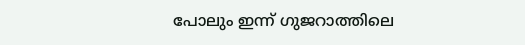പോലും ഇന്ന് ഗുജറാത്തിലെ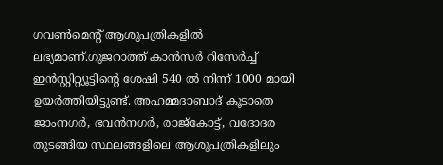ഗവണ്‍മെന്റ് ആശുപത്രികളില്‍ ലഭ്യമാണ്.ഗുജറാത്ത് കാന്‍സര്‍ റിസേര്‍ച്ച് ഇന്‍സ്റ്റിറ്റ്യൂട്ടിന്റെ ശേഷി 540 ല്‍ നിന്ന് 1000 മായി ഉയര്‍ത്തിയിട്ടുണ്ട്. അഹമ്മദാബാദ് കൂടാതെ ജാംനഗര്‍, ഭവന്‍നഗര്‍, രാജ്‌കോട്ട്, വദോദര തുടങ്ങിയ സ്ഥലങ്ങളിലെ ആശുപത്രികളിലും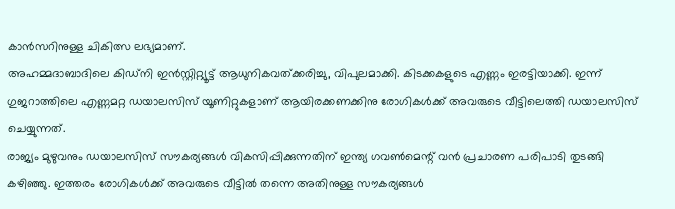കാന്‍സറിനുള്ള ചികിത്സ ലഭ്യമാണ്.
അഹമ്മദാബാദിലെ കിഡ്‌നി ഇന്‍സ്റ്റിറ്റ്യൂട്ട് ആധുനികവത്ക്കരിച്ചു, വിപുലമാക്കി. കിടക്കകളുടെ എണ്ണം ഇരട്ടിയാക്കി. ഇന്ന് ഗുജറാത്തിലെ എണ്ണമറ്റ ഡയാലസിസ് യൂണിറ്റുകളാണ് ആയിരക്കണക്കിനു രോഗികള്‍ക്ക് അവരുടെ വീട്ടിലെത്തി ഡയാലസിസ് ചെയ്യുന്നത്.
രാജ്യം മുഴുവനും ഡയാലസിസ് സൗകര്യങ്ങള്‍ വികസിപ്പിക്കുന്നതിന് ഇന്ത്യ ഗവണ്‍മെന്റ് വന്‍ പ്രചാരണ പരിപാടി തുടങ്ങി കഴിഞ്ഞു. ഇത്തരം രോഗികള്‍ക്ക് അവരുടെ വീട്ടില്‍ തന്നെ അതിനുള്ള സൗകര്യങ്ങള്‍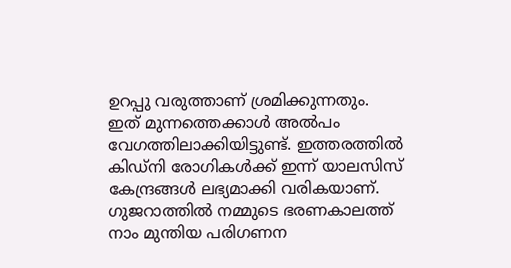ഉറപ്പു വരുത്താണ് ശ്രമിക്കുന്നതും. ഇത് മുന്നത്തെക്കാള്‍ അല്‍പം വേഗത്തിലാക്കിയിട്ടുണ്ട്. ഇത്തരത്തില്‍ കിഡ്‌നി രോഗികള്‍ക്ക് ഇന്ന് യാലസിസ് കേന്ദ്രങ്ങള്‍ ലഭ്യമാക്കി വരികയാണ്.
ഗുജറാത്തില്‍ നമ്മുടെ ഭരണകാലത്ത് നാം മുന്തിയ പരിഗണന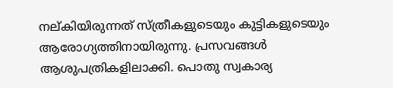നല്കിയിരുന്നത് സ്ത്രീകളുടെയും കുട്ടികളുടെയും ആരോഗ്യത്തിനായിരുന്നു. പ്രസവങ്ങള്‍ ആശുപത്രികളിലാക്കി. പൊതു സ്വകാര്യ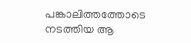പങ്കാലിത്തത്തോടെ നടത്തിയ ആ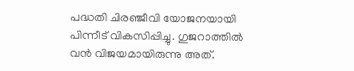പദ്ധതി ചിരഞ്ജീവി യോജനയായി പിന്നീട് വികസിപ്പിച്ചു. ഗുജറാത്തില്‍ വന്‍ വിജയമായിരുന്നു അത്.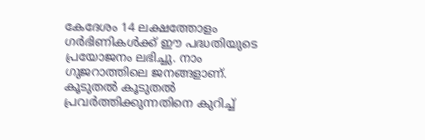കേദേശം 14 ലക്ഷത്തോളം ഗര്‍ഭിണികള്‍ക്ക് ഈ പദ്ധതിയുടെ പ്രയോജനം ലഭിച്ചു. നാം ഗുജറാത്തിലെ ജനങ്ങളാണ്. കൂടുതല്‍ കൂടുതല്‍ പ്രവര്‍ത്തിക്കുന്നതിനെ കുറിച്ച്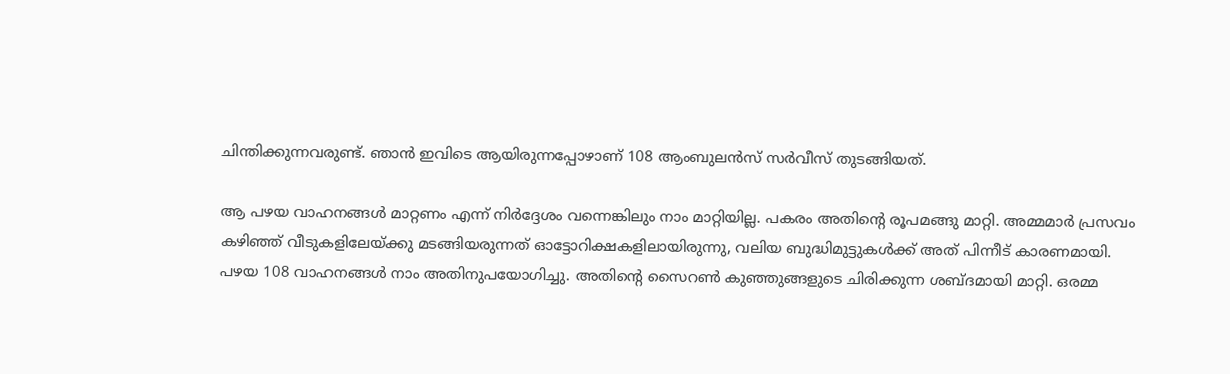ചിന്തിക്കുന്നവരുണ്ട്. ഞാന്‍ ഇവിടെ ആയിരുന്നപ്പോഴാണ് 108 ആംബുലന്‍സ് സര്‍വീസ് തുടങ്ങിയത്.

ആ പഴയ വാഹനങ്ങള്‍ മാറ്റണം എന്ന് നിര്‍ദ്ദേശം വന്നെങ്കിലും നാം മാറ്റിയില്ല. പകരം അതിന്റെ രൂപമങ്ങു മാറ്റി. അമ്മമാര്‍ പ്രസവം കഴിഞ്ഞ് വീടുകളിലേയ്ക്കു മടങ്ങിയരുന്നത് ഓട്ടോറിക്ഷകളിലായിരുന്നു, വലിയ ബുദ്ധിമുട്ടുകള്‍ക്ക് അത് പിന്നീട് കാരണമായി. പഴയ 108 വാഹനങ്ങള്‍ നാം അതിനുപയോഗിച്ചു. അതിന്റെ സൈറണ്‍ കുഞ്ഞുങ്ങളുടെ ചിരിക്കുന്ന ശബ്ദമായി മാറ്റി. ഒരമ്മ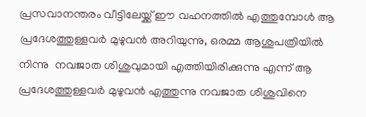പ്രസവാനന്തരം വീട്ടിലേയ്ക്ക് ഈ വഹനത്തില്‍ എത്തുമ്പോള്‍ ആ പ്രദേശത്തുള്ളവര്‍ മുഴുവന്‍ അറിയുന്നു, ഒരമ്മ ആശുപത്രിയില്‍ നിന്നു  നവജാത ശിശുവുമായി എത്തിയിരിക്കുന്നു എന്ന് ആ പ്രദേശത്തുള്ളവര്‍ മുഴുവന്‍ എത്തുന്നു നവജാത ശിശുവിനെ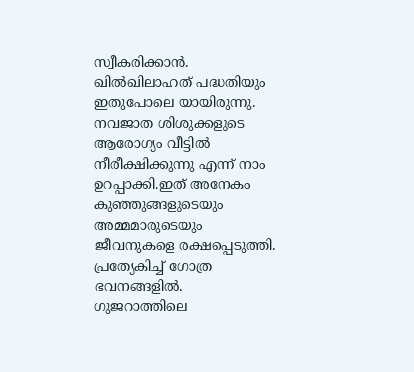സ്വീകരിക്കാന്‍.
ഖില്‍ഖിലാഹത് പദ്ധതിയും ഇതുപോലെ യായിരുന്നു. നവജാത ശിശുക്കളുടെ ആരോഗ്യം വീട്ടില്‍ നീരീക്ഷിക്കുന്നു എന്ന് നാം ഉറപ്പാക്കി.ഇത് അനേകം കുഞ്ഞുങ്ങളുടെയും അമ്മമാരുടെയും ജീവനുകളെ രക്ഷപ്പെടുത്തി. പ്രത്യേകിച്ച് ഗോത്ര ഭവനങ്ങളില്‍.
ഗുജറാത്തിലെ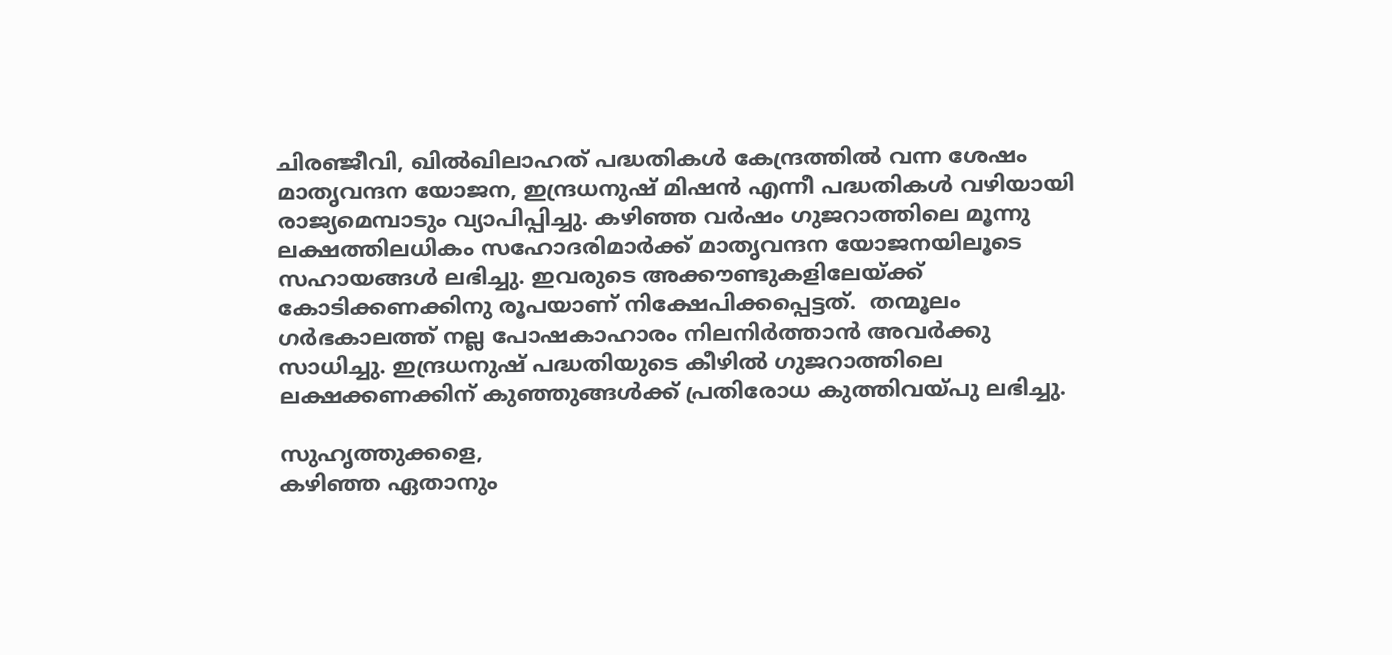ചിരഞ്ജീവി, ഖില്‍ഖിലാഹത് പദ്ധതികള്‍ കേന്ദ്രത്തില്‍ വന്ന ശേഷം മാതൃവന്ദന യോജന, ഇന്ദ്രധനുഷ് മിഷന്‍ എന്നീ പദ്ധതികള്‍ വഴിയായി രാജ്യമെമ്പാടും വ്യാപിപ്പിച്ചു. കഴിഞ്ഞ വര്‍ഷം ഗുജറാത്തിലെ മൂന്നു ലക്ഷത്തിലധികം സഹോദരിമാര്‍ക്ക് മാതൃവന്ദന യോജനയിലൂടെ സഹായങ്ങള്‍ ലഭിച്ചു. ഇവരുടെ അക്കൗണ്ടുകളിലേയ്ക്ക് കോടിക്കണക്കിനു രൂപയാണ് നിക്ഷേപിക്കപ്പെട്ടത്.  തന്മൂലം ഗര്‍ഭകാലത്ത് നല്ല പോഷകാഹാരം നിലനിര്‍ത്താന്‍ അവര്‍ക്കു സാധിച്ചു. ഇന്ദ്രധനുഷ് പദ്ധതിയുടെ കീഴില്‍ ഗുജറാത്തിലെ ലക്ഷക്കണക്കിന് കുഞ്ഞുങ്ങള്‍ക്ക് പ്രതിരോധ കുത്തിവയ്പു ലഭിച്ചു.

സുഹൃത്തുക്കളെ,
കഴിഞ്ഞ ഏതാനും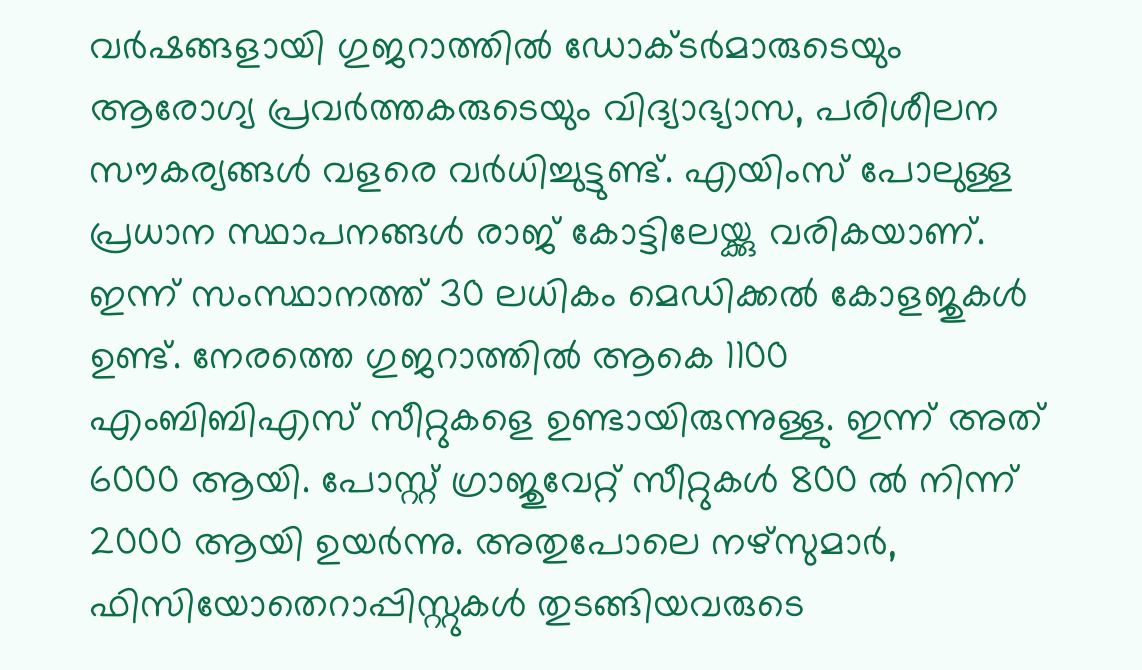വര്‍ഷങ്ങളായി ഗുജറാത്തില്‍ ഡോക്ടര്‍മാരുടെയും ആരോഗ്യ പ്രവര്‍ത്തകരുടെയും വിദ്യാഭ്യാസ, പരിശീലന സൗകര്യങ്ങള്‍ വളരെ വര്‍ധിച്ചുട്ടുണ്ട്. എയിംസ് പോലുള്ള പ്രധാന സ്ഥാപനങ്ങള്‍ രാജ് കോട്ടിലേയ്ക്കു വരികയാണ്. ഇന്ന് സംസ്ഥാനത്ത് 30 ലധികം മെഡിക്കല്‍ കോളജുകള്‍ ഉണ്ട്. നേരത്തെ ഗുജറാത്തില്‍ ആകെ 1100 എംബിബിഎസ് സീറ്റുകളെ ഉണ്ടായിരുന്നുള്ളു. ഇന്ന് അത് 6000 ആയി. പോസ്റ്റ് ഗ്രാജുവേറ്റ് സീറ്റുകള്‍ 800 ല്‍ നിന്ന് 2000 ആയി ഉയര്‍ന്നു. അതുപോലെ നഴ്‌സുമാര്‍, ഫിസിയോതെറാപ്പിസ്റ്റുകള്‍ തുടങ്ങിയവരുടെ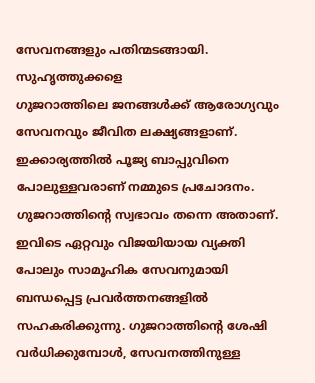സേവനങ്ങളും പതിന്മടങ്ങായി.
സുഹൃത്തുക്കളെ
ഗുജറാത്തിലെ ജനങ്ങള്‍ക്ക് ആരോഗ്യവും സേവനവും ജീവിത ലക്ഷ്യങ്ങളാണ്. ഇക്കാര്യത്തില്‍ പൂജ്യ ബാപ്പുവിനെ പോലുള്ളവരാണ് നമ്മുടെ പ്രചോദനം. ഗുജറാത്തിന്റെ സ്വഭാവം തന്നെ അതാണ്. ഇവിടെ ഏറ്റവും വിജയിയായ വ്യക്തി പോലും സാമൂഹിക സേവനുമായി ബന്ധപ്പെട്ട പ്രവര്‍ത്തനങ്ങളില്‍ സഹകരിക്കുന്നു. ഗുജറാത്തിന്റെ ശേഷി വര്‍ധിക്കുമ്പോള്‍, സേവനത്തിനുള്ള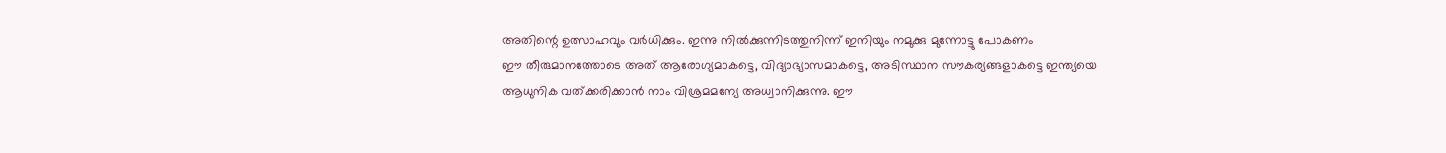അതിന്റെ ഉത്സാഹവും വര്‍ധിക്കും. ഇന്നു നില്‍ക്കുന്നിടത്തുനിന്ന് ഇനിയും നമുക്കു മുന്നോട്ടു പോകണം
ഈ തീരുമാനത്തോടെ അത് ആരോഗ്യമാകട്ടെ, വിദ്യാഭ്യാസമാകട്ടെ, അടിസ്ഥാന സൗകര്യങ്ങളാകട്ടെ ഇന്ത്യയെ ആധുനിക വത്ക്കരിക്കാന്‍ നാം വിശ്രമമന്യേ അധ്വാനിക്കുന്നു. ഈ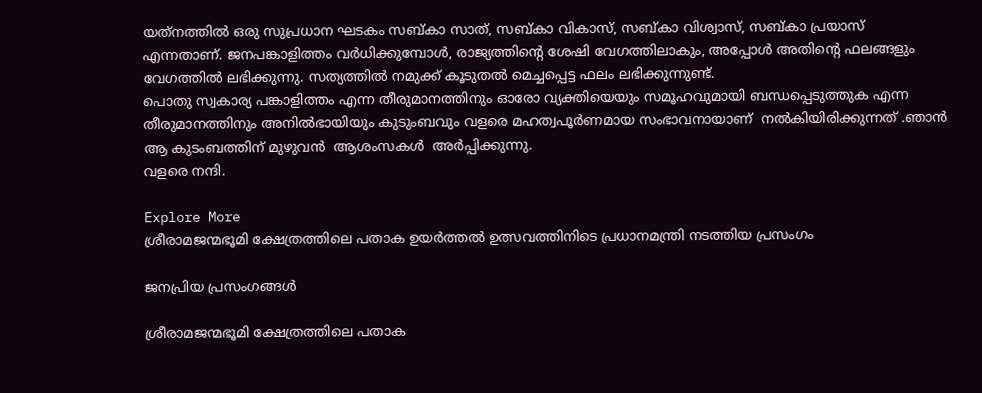യത്‌നത്തില്‍ ഒരു സുപ്രധാന ഘടകം സബ്കാ സാത്, സബ്കാ വികാസ്, സബ്കാ വിശ്വാസ്, സബ്കാ പ്രയാസ് എന്നതാണ്. ജനപങ്കാളിത്തം വര്‍ധിക്കുമ്പോള്‍, രാജ്യത്തിന്റെ ശേഷി വേഗത്തിലാകും, അപ്പോള്‍ അതിന്റെ ഫലങ്ങളും വേഗത്തില്‍ ലഭിക്കുന്നു. സത്യത്തില്‍ നമുക്ക് കൂടുതല്‍ മെച്ചപ്പെട്ട ഫലം ലഭിക്കുന്നുണ്ട്.
പൊതു സ്വകാര്യ പങ്കാളിത്തം എന്ന തീരുമാനത്തിനും ഓരോ വ്യക്തിയെയും സമൂഹവുമായി ബന്ധപ്പെടുത്തുക എന്ന തീരുമാനത്തിനും അനില്‍ഭായിയും കുടുംബവും വളരെ മഹത്വപൂര്‍ണമായ സംഭാവനായാണ്  നല്‍കിയിരിക്കുന്നത് .ഞാന്‍ ആ കുടംബത്തിന് മുഴുവന്‍  ആശംസകള്‍  അര്‍പ്പിക്കുന്നു.
വളരെ നന്ദി.

Explore More
ശ്രീരാമജന്മഭൂമി ക്ഷേത്രത്തിലെ പതാക ഉയർത്തൽ ഉത്സവത്തിനിടെ പ്രധാനമന്ത്രി നടത്തിയ പ്രസംഗം

ജനപ്രിയ പ്രസംഗങ്ങൾ

ശ്രീരാമജന്മഭൂമി ക്ഷേത്രത്തിലെ പതാക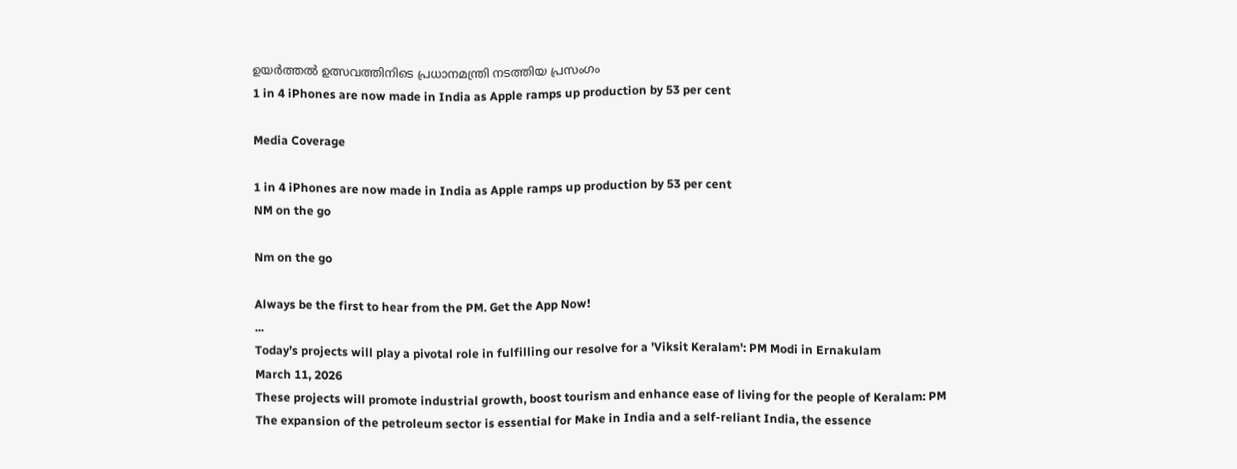ഉയർത്തൽ ഉത്സവത്തിനിടെ പ്രധാനമന്ത്രി നടത്തിയ പ്രസംഗം
1 in 4 iPhones are now made in India as Apple ramps up production by 53 per cent

Media Coverage

1 in 4 iPhones are now made in India as Apple ramps up production by 53 per cent
NM on the go

Nm on the go

Always be the first to hear from the PM. Get the App Now!
...
Today’s projects will play a pivotal role in fulfilling our resolve for a 'Viksit Keralam': PM Modi in Ernakulam
March 11, 2026
These projects will promote industrial growth, boost tourism and enhance ease of living for the people of Keralam: PM
The expansion of the petroleum sector is essential for Make in India and a self-reliant India, the essence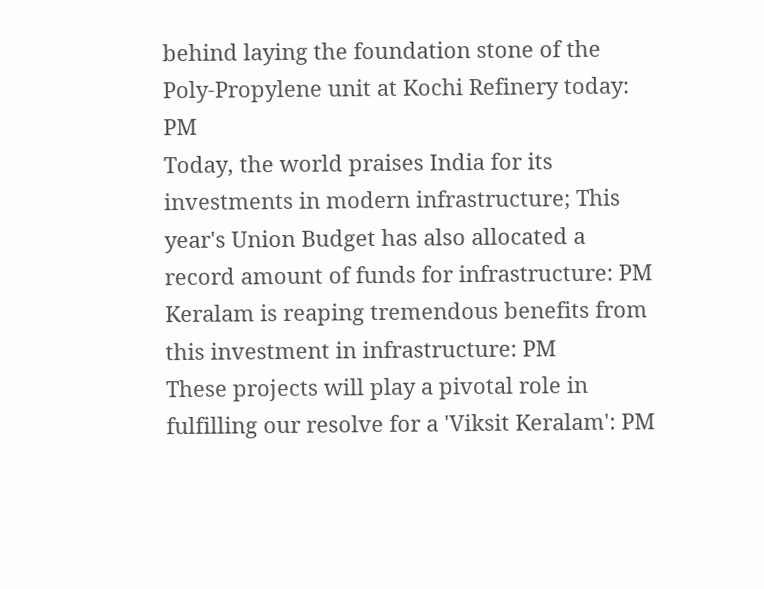behind laying the foundation stone of the Poly-Propylene unit at Kochi Refinery today: PM
Today, the world praises India for its investments in modern infrastructure; This year's Union Budget has also allocated a record amount of funds for infrastructure: PM
Keralam is reaping tremendous benefits from this investment in infrastructure: PM
These projects will play a pivotal role in fulfilling our resolve for a 'Viksit Keralam': PM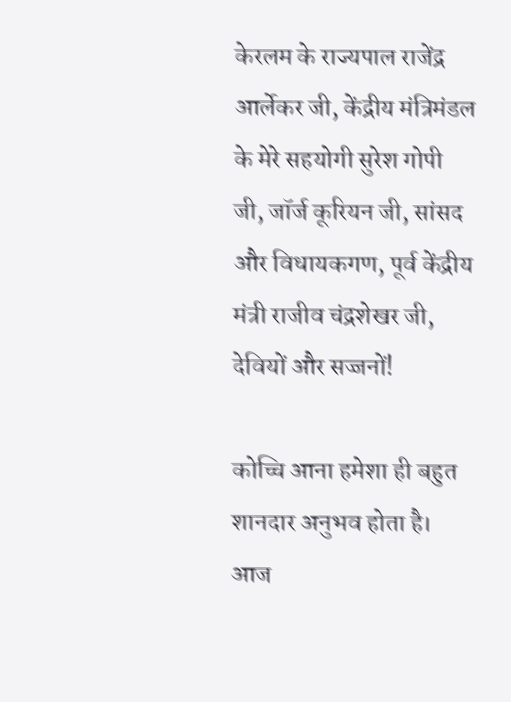केरलम के राज्यपाल राजेंद्र आर्लेकर जी, केंद्रीय मंत्रिमंडल के मेरे सहयोगी सुरेश गोपी जी, जॉर्ज कूरियन जी, सांसद और विधायकगण, पूर्व केंद्रीय मंत्री राजीव चंद्रशेखर जी, देवियों और सज्जनों!

कोच्चि आना हमेशा ही बहुत शानदार अनुभव होता है। आज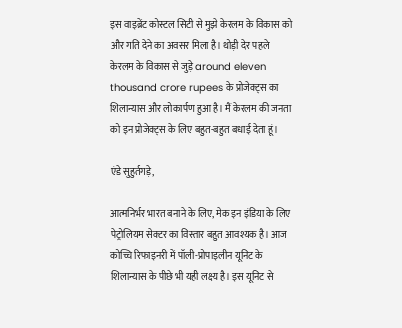इस वाइब्रेंट कोस्टल सिटी से मुझे केरलम के विकास को और गति देने का अवसर मिला है। थोड़ी देर पहले केरलम के विकास से जुड़े around eleven thousand crore rupees के प्रोजेक्ट्स का शिलान्यास और लोकार्पण हुआ है। मैं केरलम की जनता को इन प्रोजेक्ट्स के लिए बहुत-बहुत बधाई देता हूं।

एंडे सुहुर्तगड़े,

आत्मनिर्भर भारत बनाने के लिए, मेक इन इंडिया के लिए पेट्रोलियम सेक्टर का विस्तार बहुत आवश्यक है। आज कोच्चि रिफाइनरी में पॉली-प्रोपाइलीन यूनिट के शिलान्यास के पीछे भी यही लक्ष्य है। इस यूनिट से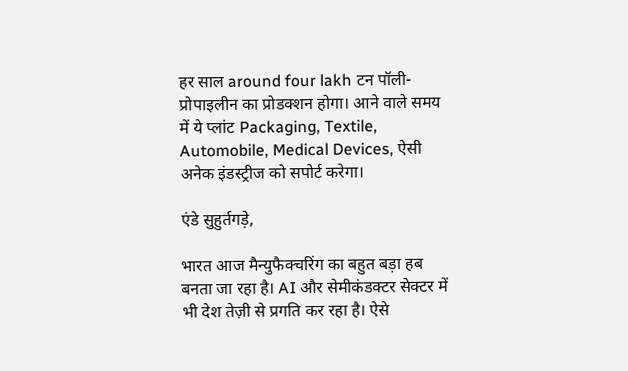हर साल around four lakh टन पॉली-प्रोपाइलीन का प्रोडक्शन होगा। आने वाले समय में ये प्लांट Packaging, Textile, Automobile, Medical Devices, ऐसी अनेक इंडस्ट्रीज को सपोर्ट करेगा।

एंडे सुहुर्तगड़े,

भारत आज मैन्युफैक्चरिंग का बहुत बड़ा हब बनता जा रहा है। AI और सेमीकंडक्टर सेक्टर में भी देश तेज़ी से प्रगति कर रहा है। ऐसे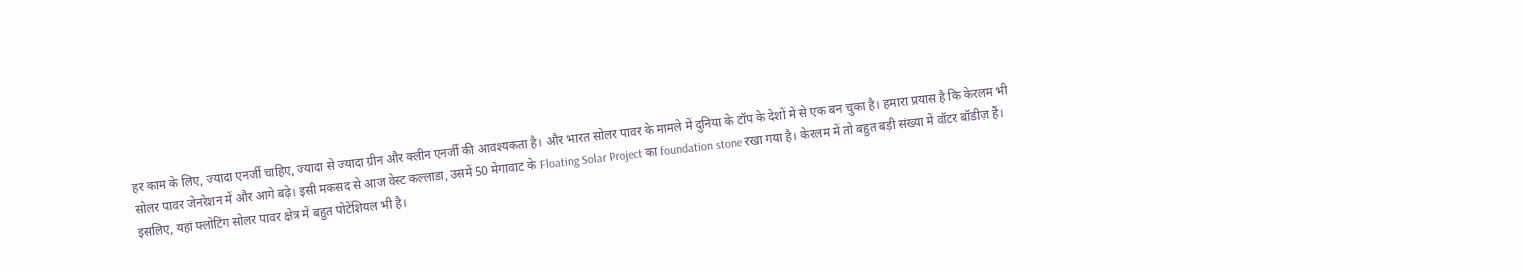हर काम के लिए, ज्यादा एनर्जी चाहिए, ज्यादा से ज्यादा ग्रीन और क्लीन एनर्जी की आवश्यकता है। और भारत सोलर पावर के मामले में दुनिया के टॉप के देशों में से एक बन चुका है। हमारा प्रयास है कि केरलम भी सोलर पावर जेनरेशन में और आगे बढ़े। इसी मकसद से आज वेस्ट कल्लाडा, उसमें 50 मेगावाट के Floating Solar Project का foundation stone रखा गया है। केरलम में तो बहुत बड़ी संख्या में वॉटर बॉडीज़ हैं। इसलिए, यहां फ्लोटिंग सोलर पावर क्षेत्र में बहुत पोटेंशियल भी है।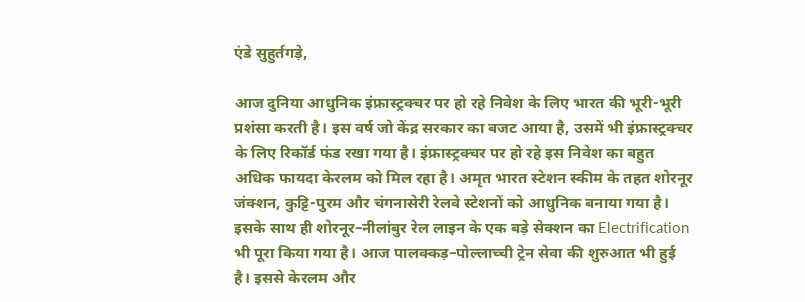एंडे सुहुर्तगड़े,

आज दुनिया आधुनिक इंफ्रास्ट्रक्चर पर हो रहे निवेश के लिए भारत की भूरी-भूरी प्रशंसा करती है। इस वर्ष जो केंद्र सरकार का बजट आया है, उसमें भी इंफ्रास्ट्रक्चर के लिए रिकॉर्ड फंड रखा गया है। इंफ्रास्ट्रक्चर पर हो रहे इस निवेश का बहुत अधिक फायदा केरलम को मिल रहा है। अमृत भारत स्टेशन स्कीम के तहत शोरनूर जंक्शन, कुट्टि-पुरम और चंगनासेरी रेलवे स्टेशनों को आधुनिक बनाया गया है। इसके साथ ही शोरनूर–नीलांबुर रेल लाइन के एक बड़े सेक्शन का Electrification भी पूरा किया गया है। आज पालक्कड़–पोल्लाच्ची ट्रेन सेवा की शुरुआत भी हुई है। इससे केरलम और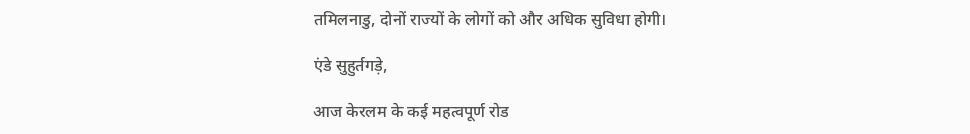तमिलनाडु, दोनों राज्यों के लोगों को और अधिक सुविधा होगी।

एंडे सुहुर्तगड़े,

आज केरलम के कई महत्वपूर्ण रोड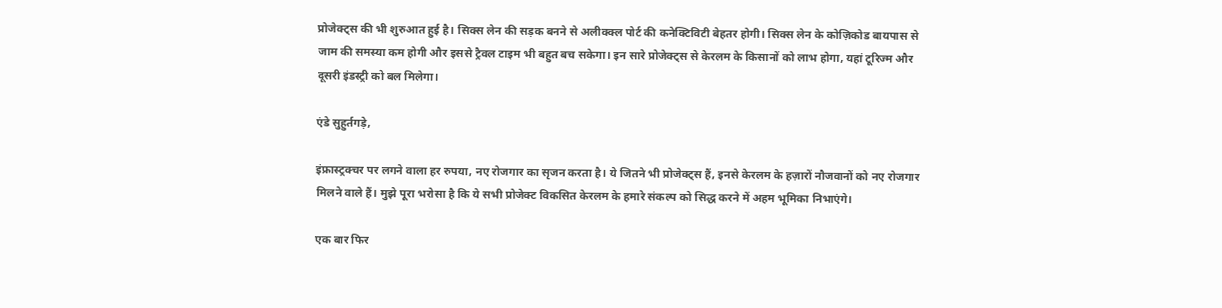प्रोजेक्ट्स की भी शुरुआत हुई है। सिक्स लेन की सड़क बनने से अलीक्क्ल पोर्ट की कनेक्टिविटी बेहतर होगी। सिक्स लेन के कोज़िकोड बायपास से जाम की समस्या कम होगी और इससे ट्रैवल टाइम भी बहुत बच सकेगा। इन सारे प्रोजेक्ट्स से केरलम के किसानों को लाभ होगा, यहां टूरिज्म और दूसरी इंडस्ट्री को बल मिलेगा।

एंडे सुहुर्तगड़े,

इंफ्रास्ट्रक्चर पर लगने वाला हर रुपया, नए रोजगार का सृजन करता है। ये जितने भी प्रोजेक्ट्स हैं, इनसे केरलम के हज़ारों नौजवानों को नए रोजगार मिलने वाले हैं। मुझे पूरा भरोसा है कि ये सभी प्रोजेक्ट विकसित केरलम के हमारे संकल्प को सिद्ध करने में अहम भूमिका निभाएंगे।

एक बार फिर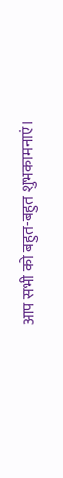आप सभी को बहुत-बहुत शुभकामनाएं।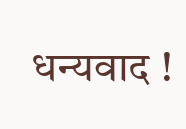धन्यवाद !